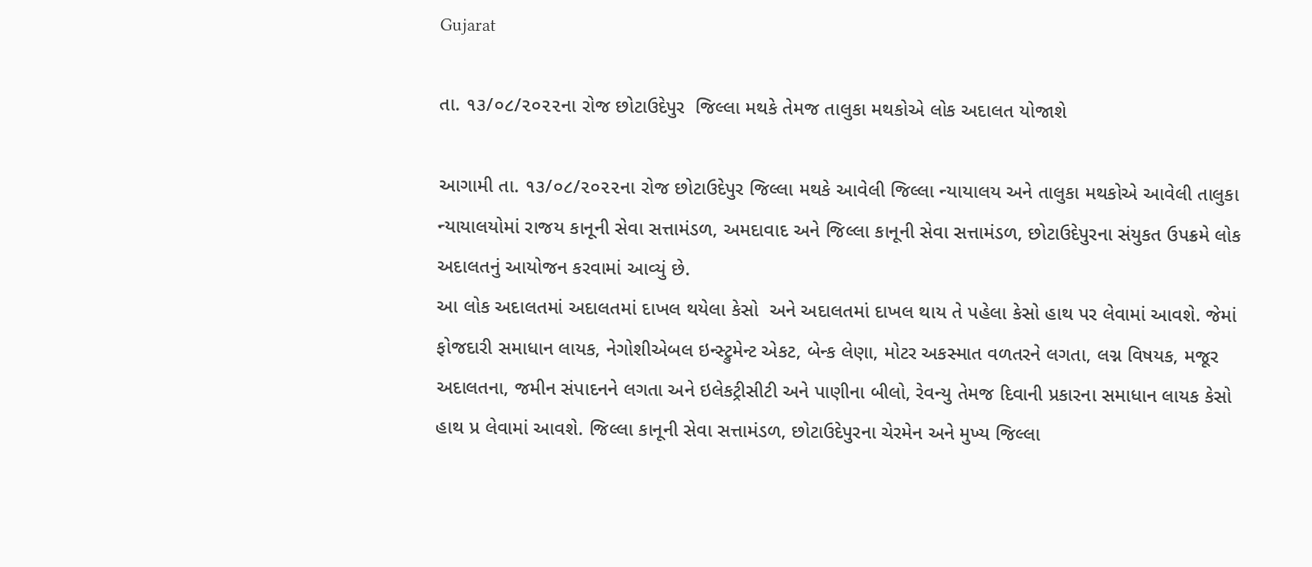Gujarat

તા. ૧૩/૦૮/૨૦૨૨ના રોજ છોટાઉદેપુર  જિલ્લા મથકે તેમજ તાલુકા મથકોએ લોક અદાલત યોજાશે

આગામી તા. ૧૩/૦૮/૨૦૨૨ના રોજ છોટાઉદેપુર જિલ્લા મથકે આવેલી જિલ્લા ન્યાયાલય અને તાલુકા મથકોએ આવેલી તાલુકા ન્યાયાલયોમાં રાજય કાનૂની સેવા સત્તામંડળ, અમદાવાદ અને જિલ્લા કાનૂની સેવા સત્તામંડળ, છોટાઉદેપુરના સંયુકત ઉપક્રમે લોક અદાલતનું આયોજન કરવામાં આવ્યું છે.
આ લોક અદાલતમાં અદાલતમાં દાખલ થયેલા કેસો  અને અદાલતમાં દાખલ થાય તે પહેલા કેસો હાથ પર લેવામાં આવશે. જેમાં ફોજદારી સમાધાન લાયક, નેગોશીએબલ ઇન્સ્ટ્રુમેન્ટ એકટ, બેન્ક લેણા, મોટર અકસ્માત વળતરને લગતા, લગ્ન વિષયક, મજૂર અદાલતના, જમીન સંપાદનને લગતા અને ઇલેકટ્રીસીટી અને પાણીના બીલો, રેવન્યુ તેમજ દિવાની પ્રકારના સમાધાન લાયક કેસો હાથ પ્ર લેવામાં આવશે. જિલ્લા કાનૂની સેવા સત્તામંડળ, છોટાઉદેપુરના ચેરમેન અને મુખ્ય જિલ્લા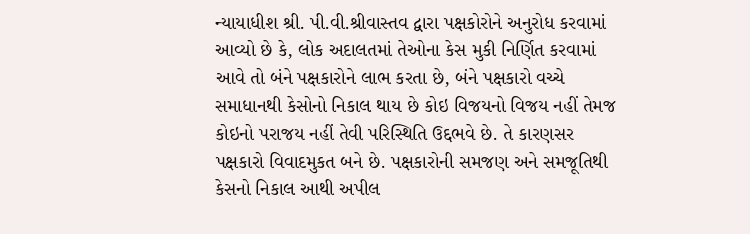ન્યાયાધીશ શ્રી. પી.વી.શ્રીવાસ્તવ દ્વારા પક્ષકોરોને અનુરોધ કરવામાં આવ્યો છે કે, લોક અદાલતમાં તેઓના કેસ મુકી નિર્ણિત કરવામાં આવે તો બંને પક્ષકારોને લાભ કરતા છે, બંને પક્ષકારો વચ્ચે સમાધાનથી કેસોનો નિકાલ થાય છે કોઇ વિજયનો વિજય નહીં તેમજ કોઇનો પરાજય નહીં તેવી પરિસ્થિતિ ઉદ્દભવે છે. તે કારણસર પક્ષકારો વિવાદમુકત બને છે. પક્ષકારોની સમજણ અને સમજૂતિથી કેસનો નિકાલ આથી અપીલ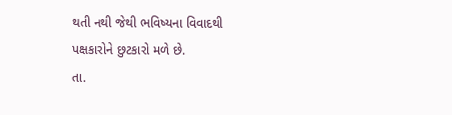થતી નથી જેથી ભવિષ્યના વિવાદથી પક્ષકારોને છુટકારો મળે છે.
તા.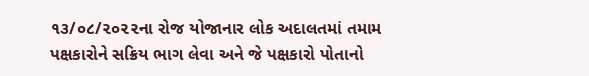૧૩/૦૮/૨૦૨૨ના રોજ યોજાનાર લોક અદાલતમાં તમામ પક્ષકારોને સક્રિય ભાગ લેવા અને જે પક્ષકારો પોતાનો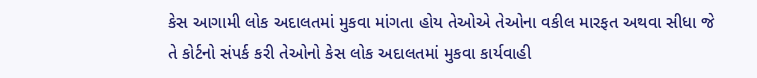કેસ આગામી લોક અદાલતમાં મુકવા માંગતા હોય તેઓએ તેઓના વકીલ મારફત અથવા સીધા જે તે કોર્ટનો સંપર્ક કરી તેઓનો કેસ લોક અદાલતમાં મુકવા કાર્યવાહી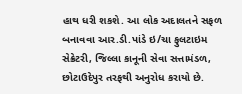હાથ ધરી શકશે. આ લોક અદાલતને સફળ બનાવવા આર.ડી.પાંડે ઇ/ચા ફુલટાઇમ સેક્રેટરી, જિલ્લા કાનૂની સેવા સત્તામંડળ, છોટાઉદેપુર તરફથી અનુરોધ કરાયો છે.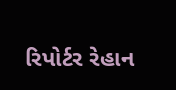રિપોર્ટર રેહાન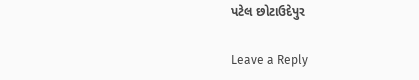પટેલ છોટાઉદેપુર

Leave a Reply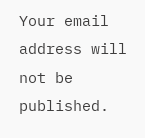Your email address will not be published.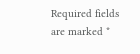Required fields are marked *